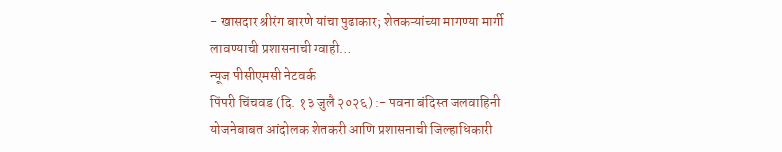- खासदार श्रीरंग बारणे यांचा पुढाकार; शेतकऱ्यांच्या मागण्या मार्गी लावण्याची प्रशासनाची ग्वाही…
न्यूज पीसीएमसी नेटवर्क
पिंपरी चिंचवड (दि. १३ जुलै २०२६) :- पवना बंदिस्त जलवाहिनी योजनेबाबत आंदोलक शेतकरी आणि प्रशासनाची जिल्हाधिकारी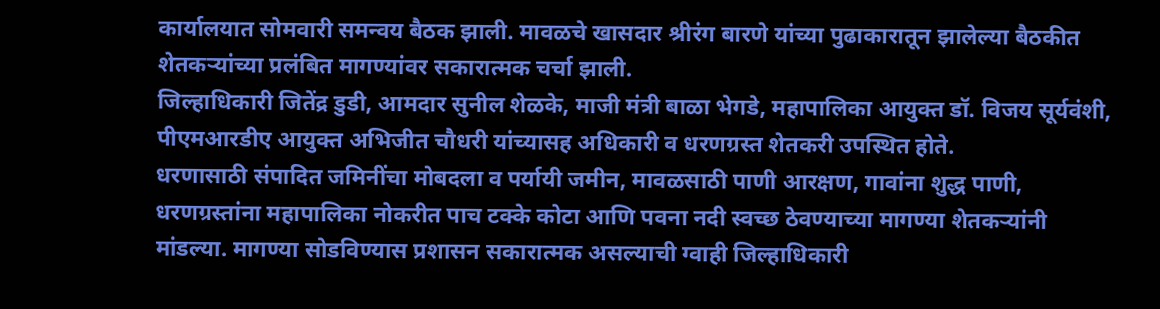कार्यालयात सोमवारी समन्वय बैठक झाली. मावळचे खासदार श्रीरंग बारणे यांच्या पुढाकारातून झालेल्या बैठकीत शेतकऱ्यांच्या प्रलंबित मागण्यांवर सकारात्मक चर्चा झाली.
जिल्हाधिकारी जितेंद्र डुडी, आमदार सुनील शेळके, माजी मंत्री बाळा भेगडे, महापालिका आयुक्त डॉ. विजय सूर्यवंशी, पीएमआरडीए आयुक्त अभिजीत चौधरी यांच्यासह अधिकारी व धरणग्रस्त शेतकरी उपस्थित होते.
धरणासाठी संपादित जमिनींचा मोबदला व पर्यायी जमीन, मावळसाठी पाणी आरक्षण, गावांना शुद्ध पाणी, धरणग्रस्तांना महापालिका नोकरीत पाच टक्के कोटा आणि पवना नदी स्वच्छ ठेवण्याच्या मागण्या शेतकऱ्यांनी मांडल्या. मागण्या सोडविण्यास प्रशासन सकारात्मक असल्याची ग्वाही जिल्हाधिकारी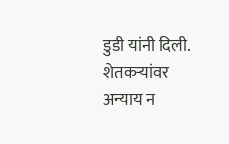डुडी यांनी दिली. शेतकऱ्यांवर अन्याय न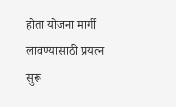होता योजना मार्गी लावण्यासाठी प्रयत्न सुरू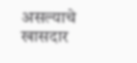असल्याचे खासदार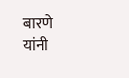बारणे यांनी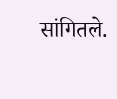सांगितले.